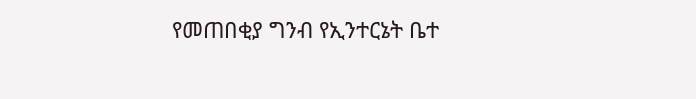የመጠበቂያ ግንብ የኢንተርኔት ቤተ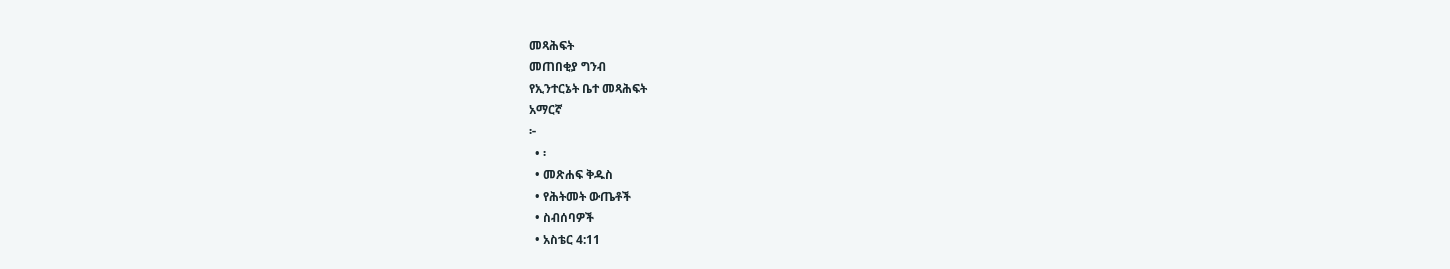መጻሕፍት
መጠበቂያ ግንብ
የኢንተርኔት ቤተ መጻሕፍት
አማርኛ
፦
  • ፡
  • መጽሐፍ ቅዱስ
  • የሕትመት ውጤቶች
  • ስብሰባዎች
  • አስቴር 4:11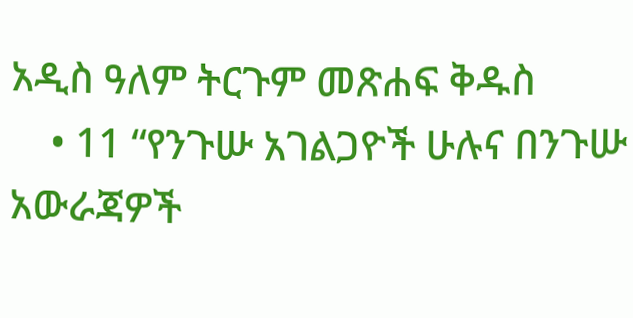አዲስ ዓለም ትርጉም መጽሐፍ ቅዱስ
    • 11 “የንጉሡ አገልጋዮች ሁሉና በንጉሡ አውራጃዎች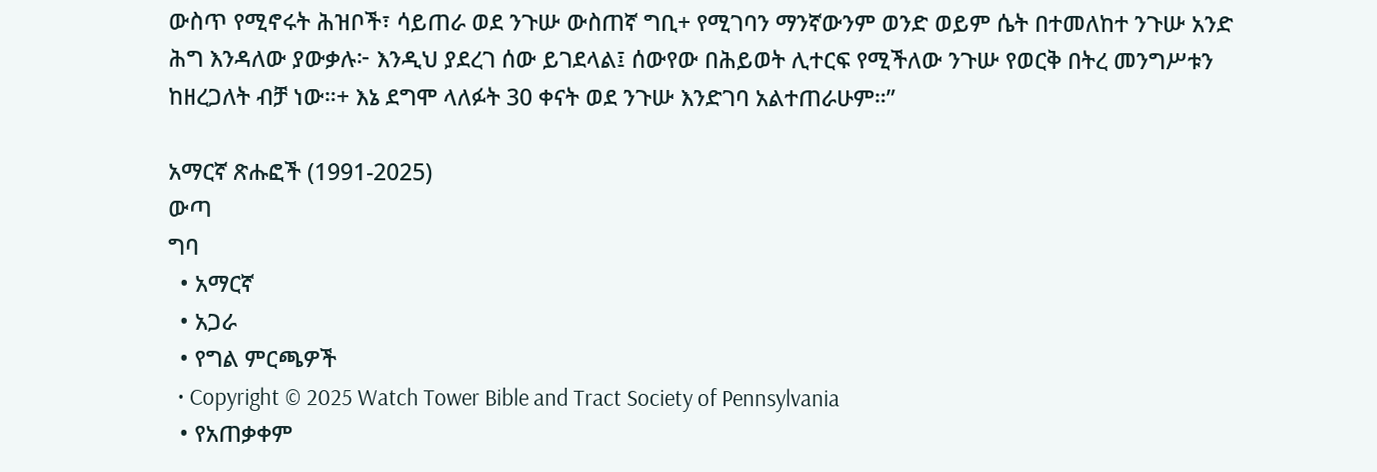ውስጥ የሚኖሩት ሕዝቦች፣ ሳይጠራ ወደ ንጉሡ ውስጠኛ ግቢ+ የሚገባን ማንኛውንም ወንድ ወይም ሴት በተመለከተ ንጉሡ አንድ ሕግ እንዳለው ያውቃሉ፦ እንዲህ ያደረገ ሰው ይገደላል፤ ሰውየው በሕይወት ሊተርፍ የሚችለው ንጉሡ የወርቅ በትረ መንግሥቱን ከዘረጋለት ብቻ ነው።+ እኔ ደግሞ ላለፉት 30 ቀናት ወደ ንጉሡ እንድገባ አልተጠራሁም።”

አማርኛ ጽሑፎች (1991-2025)
ውጣ
ግባ
  • አማርኛ
  • አጋራ
  • የግል ምርጫዎች
  • Copyright © 2025 Watch Tower Bible and Tract Society of Pennsylvania
  • የአጠቃቀም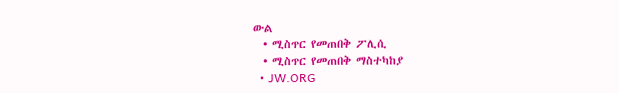ውል
  • ሚስጥር የመጠበቅ ፖሊሲ
  • ሚስጥር የመጠበቅ ማስተካከያ
  • JW.ORG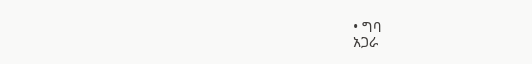• ግባ
አጋራ